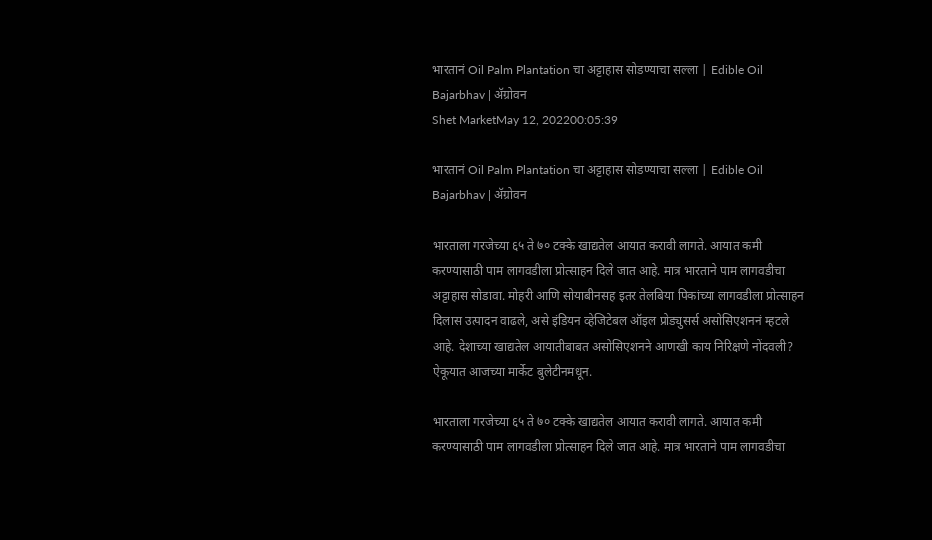भारतानं Oil Palm Plantation चा अट्टाहास सोडण्याचा सल्ला | Edible Oil Bajarbhav | ॲग्रोवन
Shet MarketMay 12, 202200:05:39

भारतानं Oil Palm Plantation चा अट्टाहास सोडण्याचा सल्ला | Edible Oil Bajarbhav | ॲग्रोवन

भारताला गरजेच्या ६५ ते ७० टक्के खाद्यतेल आयात करावी लागते. आयात कमी करण्यासाठी पाम लागवडीला प्रोत्साहन दिले जात आहे. मात्र भारताने पाम लागवडीचा अट्टाहास सोडावा. मोहरी आणि सोयाबीनसह इतर तेलबिया पिकांच्या लागवडीला प्रोत्साहन दिलास उत्पादन वाढले, असे इंडियन व्हेजिटेबल ऑइल प्रोड्युसर्स असोसिएशननं म्हटले आहे. देशाच्या खाद्यतेल आयातीबाबत असोसिएशनने आणखी काय निरिक्षणे नोंदवली? ऐकूयात आजच्या मार्केट बुलेटीनमधून.

भारताला गरजेच्या ६५ ते ७० टक्के खाद्यतेल आयात करावी लागते. आयात कमी करण्यासाठी पाम लागवडीला प्रोत्साहन दिले जात आहे. मात्र भारताने पाम लागवडीचा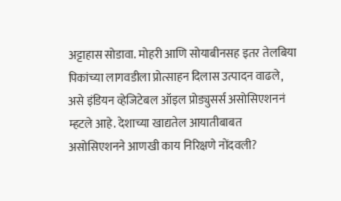अट्टाहास सोडावा. मोहरी आणि सोयाबीनसह इतर तेलबिया पिकांच्या लागवडीला प्रोत्साहन दिलास उत्पादन वाढले, असे इंडियन व्हेजिटेबल ऑइल प्रोड्युसर्स असोसिएशननं म्हटले आहे. देशाच्या खाद्यतेल आयातीबाबत असोसिएशनने आणखी काय निरिक्षणे नोंदवली?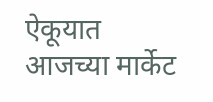ऐकूयात आजच्या मार्केट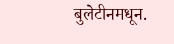बुलेटीनमधून.